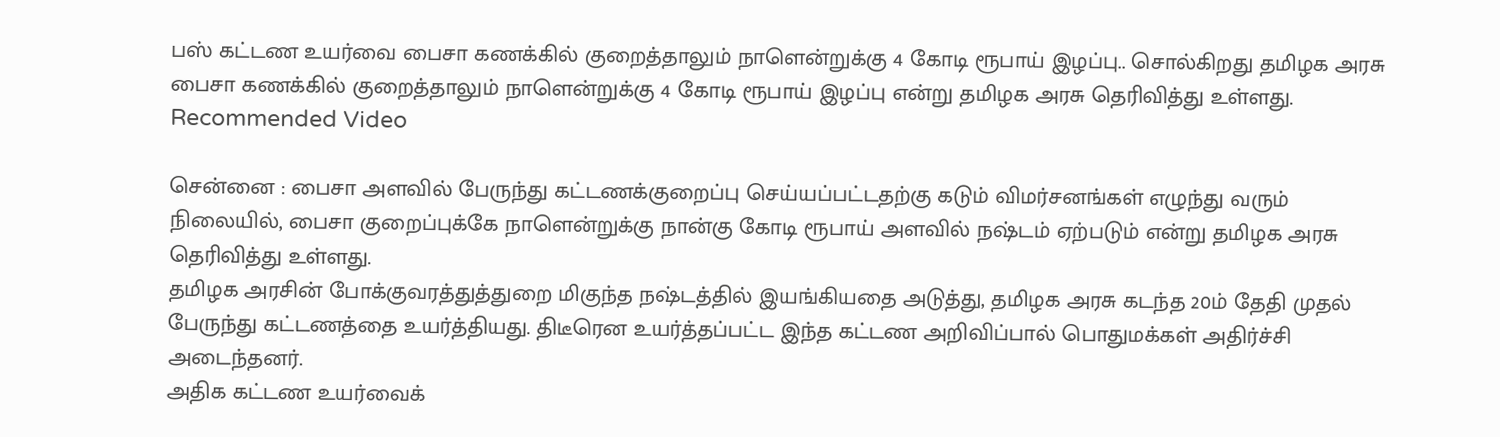பஸ் கட்டண உயர்வை பைசா கணக்கில் குறைத்தாலும் நாளென்றுக்கு 4 கோடி ரூபாய் இழப்பு.. சொல்கிறது தமிழக அரசு
பைசா கணக்கில் குறைத்தாலும் நாளென்றுக்கு 4 கோடி ரூபாய் இழப்பு என்று தமிழக அரசு தெரிவித்து உள்ளது.
Recommended Video

சென்னை : பைசா அளவில் பேருந்து கட்டணக்குறைப்பு செய்யப்பட்டதற்கு கடும் விமர்சனங்கள் எழுந்து வரும் நிலையில், பைசா குறைப்புக்கே நாளென்றுக்கு நான்கு கோடி ரூபாய் அளவில் நஷ்டம் ஏற்படும் என்று தமிழக அரசு தெரிவித்து உள்ளது.
தமிழக அரசின் போக்குவரத்துத்துறை மிகுந்த நஷ்டத்தில் இயங்கியதை அடுத்து, தமிழக அரசு கடந்த 20ம் தேதி முதல் பேருந்து கட்டணத்தை உயர்த்தியது. திடீரென உயர்த்தப்பட்ட இந்த கட்டண அறிவிப்பால் பொதுமக்கள் அதிர்ச்சி அடைந்தனர்.
அதிக கட்டண உயர்வைக்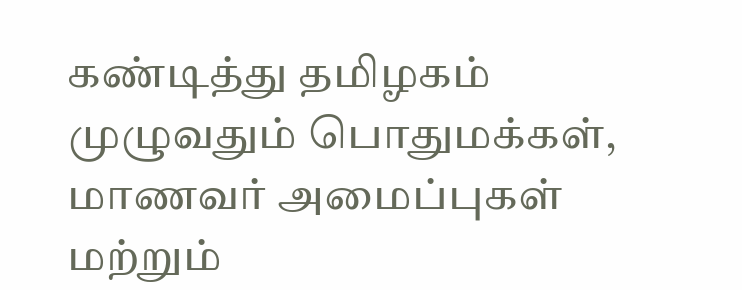கண்டித்து தமிழகம் முழுவதும் பொதுமக்கள், மாணவர் அமைப்புகள் மற்றும்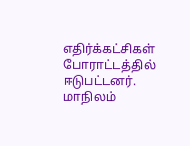எதிர்க்கட்சிகள் போராட்டத்தில் ஈடுபட்டனர். மாநிலம்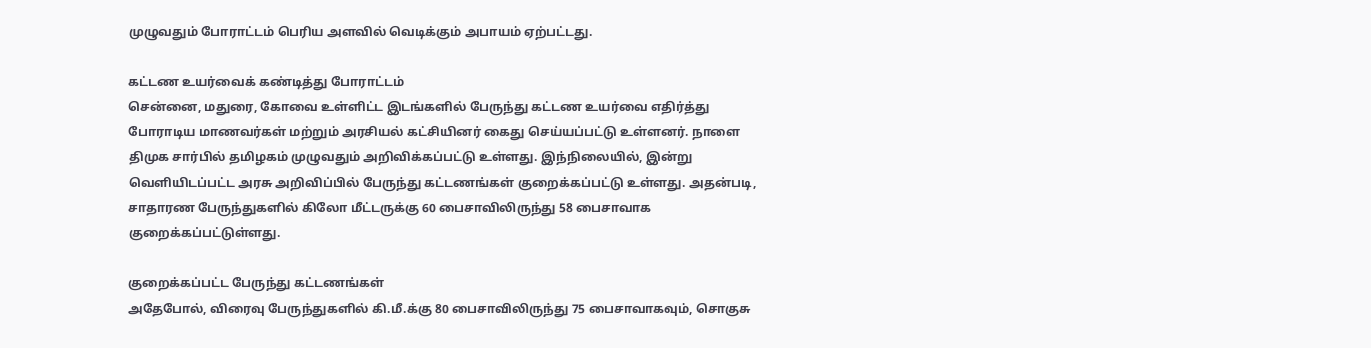முழுவதும் போராட்டம் பெரிய அளவில் வெடிக்கும் அபாயம் ஏற்பட்டது.

கட்டண உயர்வைக் கண்டித்து போராட்டம்
சென்னை, மதுரை, கோவை உள்ளிட்ட இடங்களில் பேருந்து கட்டண உயர்வை எதிர்த்து போராடிய மாணவர்கள் மற்றும் அரசியல் கட்சியினர் கைது செய்யப்பட்டு உள்ளனர். நாளை திமுக சார்பில் தமிழகம் முழுவதும் அறிவிக்கப்பட்டு உள்ளது. இந்நிலையில், இன்று வெளியிடப்பட்ட அரசு அறிவிப்பில் பேருந்து கட்டணங்கள் குறைக்கப்பட்டு உள்ளது. அதன்படி, சாதாரண பேருந்துகளில் கிலோ மீட்டருக்கு 60 பைசாவிலிருந்து 58 பைசாவாக குறைக்கப்பட்டுள்ளது.

குறைக்கப்பட்ட பேருந்து கட்டணங்கள்
அதேபோல், விரைவு பேருந்துகளில் கி.மீ.க்கு 80 பைசாவிலிருந்து 75 பைசாவாகவும், சொகுசு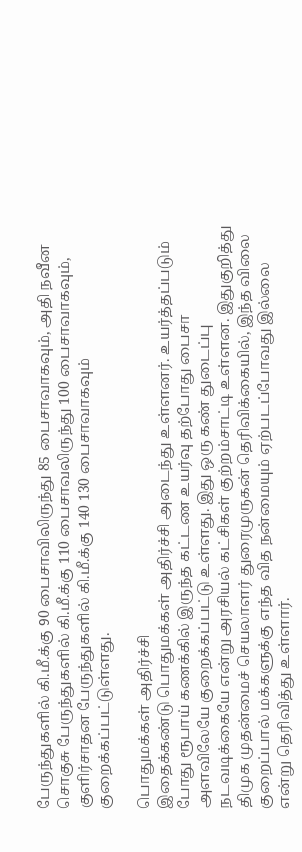பேருந்துகளில் கி.மீ.க்கு 90 பைசாவிலிருந்து 85 பைசாவாகவும், அதி நவீன சொகுசு பேருந்துகளில் கி.மீ.க்கு 110 பைசாவலிருந்து 100 பைசாவாகவும், குளிர்சாதன பேருந்துகளில் கி.மீ.க்கு 140 130 பைசாவாகவும் குறைக்கப்பட்டுள்ளது.

பொதுமக்கள் அதிர்ச்சி
இதைக்கண்டு பொதுமக்கள் அதிர்ச்சி அடைந்து உள்ளனர். உயர்த்தப்படும் போது ரூபாய் கணக்கில் இருந்த கட்டண உயர்வு தற்போது பைசா அளவிலேயே குறைக்கப்பட்டு உள்ளது. இது ஒரு கண் துடைப்பு நடவடிக்கையே என்று அரசியல் கட்சிகள் குற்றம்சாட்டி உள்ளன. இதுகுறித்து திமுக முதன்மைச் செயலாளர் துரைமுருகன் தெரிவிக்கையில், இந்த விலை குறைப்பால் மக்களுக்கு எந்த வித நன்மையும் ஏற்படப்போவது இல்லை என்று தெரிவித்து உள்ளார்.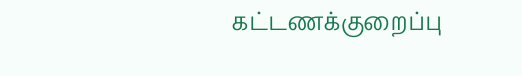கட்டணக்குறைப்பு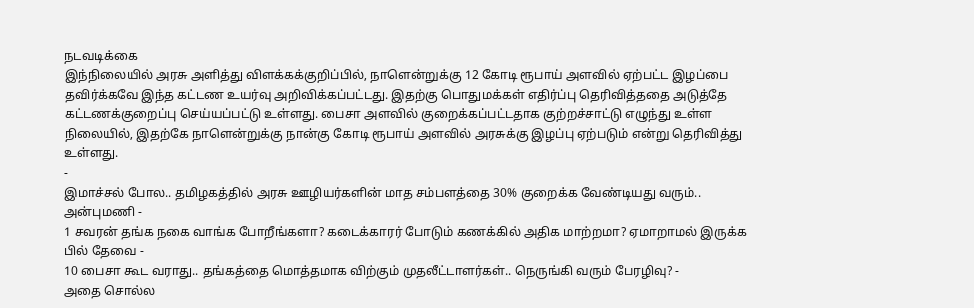நடவடிக்கை
இந்நிலையில் அரசு அளித்து விளக்கக்குறிப்பில், நாளென்றுக்கு 12 கோடி ரூபாய் அளவில் ஏற்பட்ட இழப்பை தவிர்க்கவே இந்த கட்டண உயர்வு அறிவிக்கப்பட்டது. இதற்கு பொதுமக்கள் எதிர்ப்பு தெரிவித்ததை அடுத்தே கட்டணக்குறைப்பு செய்யப்பட்டு உள்ளது. பைசா அளவில் குறைக்கப்பட்டதாக குற்றச்சாட்டு எழுந்து உள்ள நிலையில், இதற்கே நாளென்றுக்கு நான்கு கோடி ரூபாய் அளவில் அரசுக்கு இழப்பு ஏற்படும் என்று தெரிவித்து உள்ளது.
-
இமாச்சல் போல.. தமிழகத்தில் அரசு ஊழியர்களின் மாத சம்பளத்தை 30% குறைக்க வேண்டியது வரும்.. அன்புமணி -
1 சவரன் தங்க நகை வாங்க போறீங்களா? கடைக்காரர் போடும் கணக்கில் அதிக மாற்றமா? ஏமாறாமல் இருக்க பில் தேவை -
10 பைசா கூட வராது.. தங்கத்தை மொத்தமாக விற்கும் முதலீட்டாளர்கள்.. நெருங்கி வரும் பேரழிவு? -
அதை சொல்ல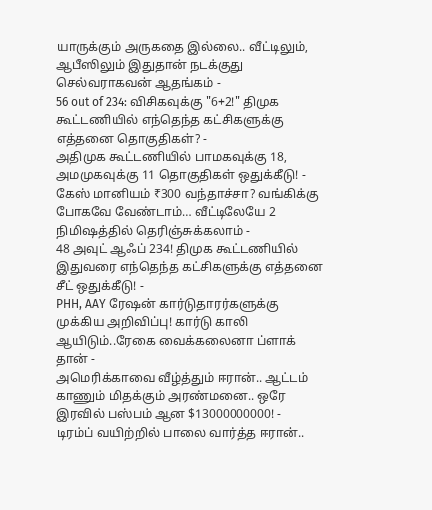யாருக்கும் அருகதை இல்லை.. வீட்டிலும், ஆபீஸிலும் இதுதான் நடக்குது செல்வராகவன் ஆதங்கம் -
56 out of 234: விசிகவுக்கு "6+2!" திமுக கூட்டணியில் எந்தெந்த கட்சிகளுக்கு எத்தனை தொகுதிகள்? -
அதிமுக கூட்டணியில் பாமகவுக்கு 18, அமமுகவுக்கு 11 தொகுதிகள் ஒதுக்கீடு! -
கேஸ் மானியம் ₹300 வந்தாச்சா? வங்கிக்கு போகவே வேண்டாம்… வீட்டிலேயே 2 நிமிஷத்தில் தெரிஞ்சுக்கலாம் -
48 அவுட் ஆஃப் 234! திமுக கூட்டணியில் இதுவரை எந்தெந்த கட்சிகளுக்கு எத்தனை சீட் ஒதுக்கீடு! -
PHH, AAY ரேஷன் கார்டுதாரர்களுக்கு முக்கிய அறிவிப்பு! கார்டு காலி ஆயிடும்..ரேகை வைக்கலைனா ப்ளாக் தான் -
அமெரிக்காவை வீழ்த்தும் ஈரான்.. ஆட்டம் காணும் மிதக்கும் அரண்மனை.. ஒரே இரவில் பஸ்பம் ஆன $13000000000! -
டிரம்ப் வயிற்றில் பாலை வார்த்த ஈரான்..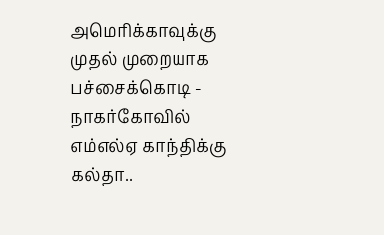அமெரிக்காவுக்கு முதல் முறையாக பச்சைக்கொடி -
நாகர்கோவில் எம்எல்ஏ காந்திக்கு கல்தா..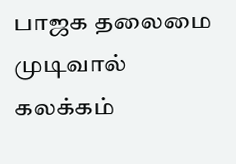பாஜக தலைமை முடிவால் கலக்கம்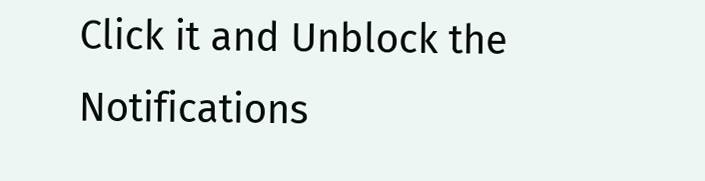Click it and Unblock the Notifications